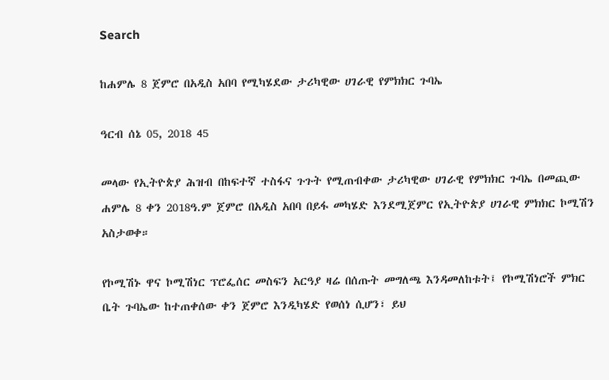Search

ከሐምሌ 8 ጀምሮ በአዲስ አበባ የሚካሄደው ታሪካዊው ሀገራዊ የምክክር ጉባኤ

ዓርብ ሰኔ 05, 2018 45

መላው የኢትዮጵያ ሕዝብ በከፍተኛ ተስፋና ጉጉት የሚጠብቀው ታሪካዊው ሀገራዊ የምክክር ጉባኤ በመጪው ሐምሌ 8 ቀን 2018ዓ.ም ጀምሮ በአዲስ አበባ በይፋ መካሄድ እንደሚጀምር የኢትዮጵያ ሀገራዊ ምክክር ኮሚሽን አስታወቀ።

የኮሚሽኑ ዋና ኮሚሽነር ፕሮፌሰር መስፍን አርዓያ ዛሬ በሰጡት መግለጫ እንዳመለከቱት፤ የኮሚሽነሮች ምክር ቤት ጉባኤው ከተጠቀሰው ቀን ጀምሮ እንዲካሄድ የወሰነ ሲሆን፣ ይህ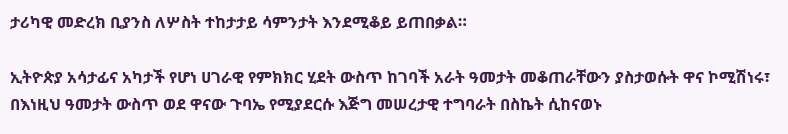ታሪካዊ መድረክ ቢያንስ ለሦስት ተከታታይ ሳምንታት እንደሚቆይ ይጠበቃል።

ኢትዮጵያ አሳታፊና አካታች የሆነ ሀገራዊ የምክክር ሂደት ውስጥ ከገባች አራት ዓመታት መቆጠራቸውን ያስታወሱት ዋና ኮሚሽነሩ፣ በእነዚህ ዓመታት ውስጥ ወደ ዋናው ጉባኤ የሚያደርሱ እጅግ መሠረታዊ ተግባራት በስኬት ሲከናወኑ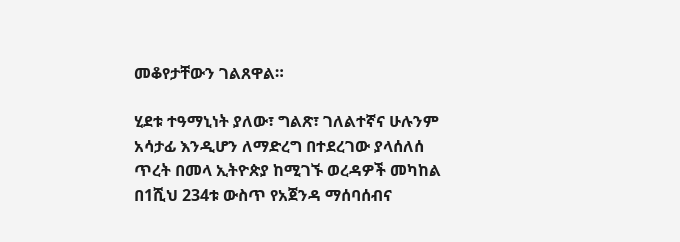መቆየታቸውን ገልጸዋል።

ሂደቱ ተዓማኒነት ያለው፣ ግልጽ፣ ገለልተኛና ሁሉንም አሳታፊ እንዲሆን ለማድረግ በተደረገው ያላሰለሰ ጥረት በመላ ኢትዮጵያ ከሚገኙ ወረዳዎች መካከል በ1ሺህ 234ቱ ውስጥ የአጀንዳ ማሰባሰብና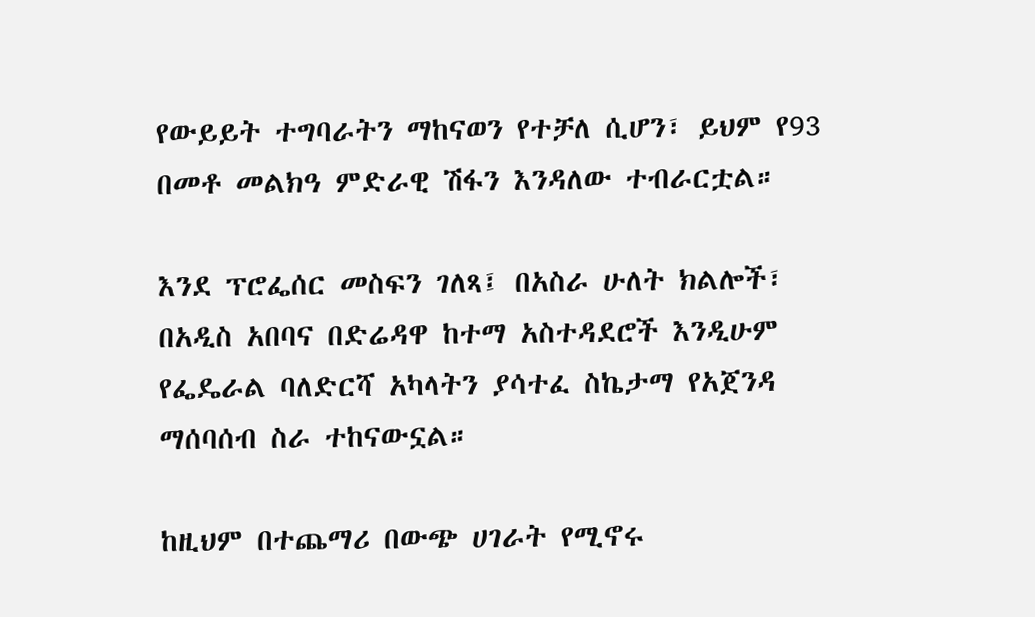የውይይት ተግባራትን ማከናወን የተቻለ ሲሆን፣ ይህም የ93 በመቶ መልክዓ ምድራዊ ሽፋን እንዳለው ተብራርቷል።

እንደ ፕሮፌሰር መስፍን ገለጻ፤ በአስራ ሁለት ክልሎች፣ በአዲስ አበባና በድሬዳዋ ከተማ አስተዳደሮች እንዲሁም የፌዴራል ባለድርሻ አካላትን ያሳተፈ ስኬታማ የአጀንዳ ማሰባሰብ ስራ ተከናውኗል።

ከዚህም በተጨማሪ በውጭ ሀገራት የሚኖሩ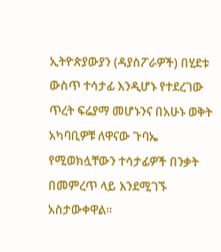ኢትዮጵያውያን (ዳያስፖራዎች) በሂደቱ ውስጥ ተሳታፊ እንዲሆኑ የተደረገው ጥረት ፍሬያማ መሆኑንና በአሁኑ ወቅት አካባቢዎቹ ለዋናው ጉባኤ የሚወክሏቸውን ተሳታፊዎች በንቃት በመምረጥ ላይ እንደሚገኙ አስታውቀዋል።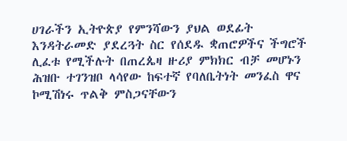ሀገራችን ኢትዮጵያ የምንሻውን ያህል ወደፊት እንዳትራመድ ያደረጓት ስር የሰደዱ ቋጠሮዎችና ችግሮች ሊፈቱ የሚችሉት በጠረጴዛ ዙሪያ ምክክር ብቻ መሆኑን ሕዝቡ ተገንዝቦ ላሳየው ከፍተኛ የባለቤትነት መንፈስ ዋና ኮሚሽነሩ ጥልቅ ምስጋናቸውን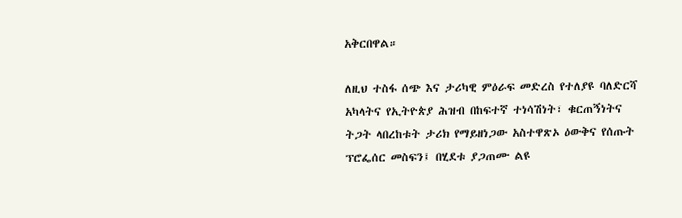አቅርበዋል።

ለዚህ ተስፋ ሰጭ እና ታሪካዊ ምዕራፍ መድረስ የተለያዩ ባለድርሻ አካላትና የኢትዮጵያ ሕዝብ በከፍተኛ ተነሳሽነት፣ ቁርጠኝነትና ትጋት ላበረከቱት ታሪክ የማይዘነጋው አስተዋጽኦ ዕውቅና የሰጡት ፕሮፌሰር መስፍን፤ በሂደቱ ያጋጠሙ ልዩ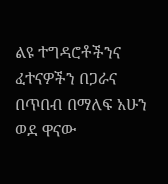ልዩ ተግዳሮቶችንና ፈተናዎችን በጋራና በጥበብ በማለፍ አሁን ወደ ዋናው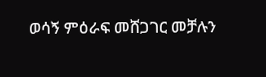ወሳኝ ምዕራፍ መሸጋገር መቻሉን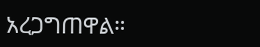አረጋግጠዋል።